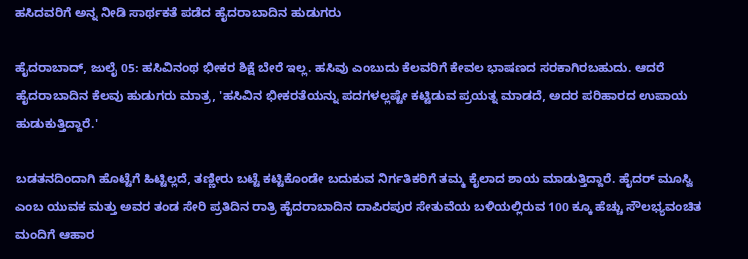ಹಸಿದವರಿಗೆ ಅನ್ನ ನೀಡಿ ಸಾರ್ಥಕತೆ ಪಡೆದ ಹೈದರಾಬಾದಿನ ಹುಡುಗರು

ಹೈದರಾಬಾದ್, ಜುಲೈ 05: ಹಸಿವಿನಂಥ ಭೀಕರ ಶಿಕ್ಷೆ ಬೇರೆ ಇಲ್ಲ. ಹಸಿವು ಎಂಬುದು ಕೆಲವರಿಗೆ ಕೇವಲ ಭಾಷಣದ ಸರಕಾಗಿರಬಹುದು. ಆದರೆ ಹೈದರಾಬಾದಿನ ಕೆಲವು ಹುಡುಗರು ಮಾತ್ರ, 'ಹಸಿವಿನ ಭೀಕರತೆಯನ್ನು ಪದಗಳಲ್ಲಷ್ಟೇ ಕಟ್ಟಿಡುವ ಪ್ರಯತ್ನ ಮಾಡದೆ, ಅದರ ಪರಿಹಾರದ ಉಪಾಯ ಹುಡುಕುತ್ತಿದ್ದಾರೆ.'

ಬಡತನದಿಂದಾಗಿ ಹೊಟ್ಟೆಗೆ ಹಿಟ್ಟಿಲ್ಲದೆ, ತಣ್ಣೀರು ಬಟ್ಟೆ ಕಟ್ಟಿಕೊಂಡೇ ಬದುಕುವ ನಿರ್ಗತಿಕರಿಗೆ ತಮ್ಮ ಕೈಲಾದ ಶಾಯ ಮಾಡುತ್ತಿದ್ದಾರೆ. ಹೈದರ್ ಮೂಸ್ವಿ ಎಂಬ ಯುವಕ ಮತ್ತು ಅವರ ತಂಡ ಸೇರಿ ಪ್ರತಿದಿನ ರಾತ್ರಿ ಹೈದರಾಬಾದಿನ ದಾಪಿರಪುರ ಸೇತುವೆಯ ಬಳಿಯಲ್ಲಿರುವ 100 ಕ್ಕೂ ಹೆಚ್ಚು ಸೌಲಭ್ಯವಂಚಿತ ಮಂದಿಗೆ ಆಹಾರ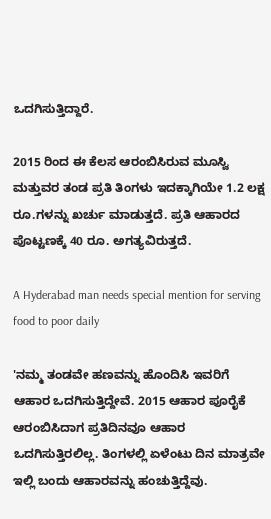ಒದಗಿಸುತ್ತಿದ್ದಾರೆ.

2015 ರಿಂದ ಈ ಕೆಲಸ ಆರಂಬಿಸಿರುವ ಮೂಸ್ವಿ ಮತ್ತುವರ ತಂಡ ಪ್ರತಿ ತಿಂಗಳು ಇದಕ್ಕಾಗಿಯೇ 1.2 ಲಕ್ಷ ರೂ.ಗಳನ್ನು ಖರ್ಚು ಮಾಡುತ್ತದೆ. ಪ್ರತಿ ಆಹಾರದ ಪೊಟ್ಟಣಕ್ಕೆ 40 ರೂ. ಅಗತ್ಯವಿರುತ್ತದೆ.

A Hyderabad man needs special mention for serving food to poor daily

'ನಮ್ಮ ತಂಡವೇ ಹಣವನ್ನು ಹೊಂದಿಸಿ ಇವರಿಗೆ ಆಹಾರ ಒದಗಿಸುತ್ತಿದ್ದೇವೆ. 2015 ಆಹಾರ ಪೂರೈಕೆ ಆರಂಬಿಸಿದಾಗ ಪ್ರತಿದಿನವೂ ಆಹಾರ ಒದಗಿಸುತ್ತಿರಲಿಲ್ಲ. ತಿಂಗಳಲ್ಲಿ ಏಳೆಂಟು ದಿನ ಮಾತ್ರವೇ ಇಲ್ಲಿ ಬಂದು ಆಹಾರವನ್ನು ಹಂಚುತ್ತಿದ್ದೆವು.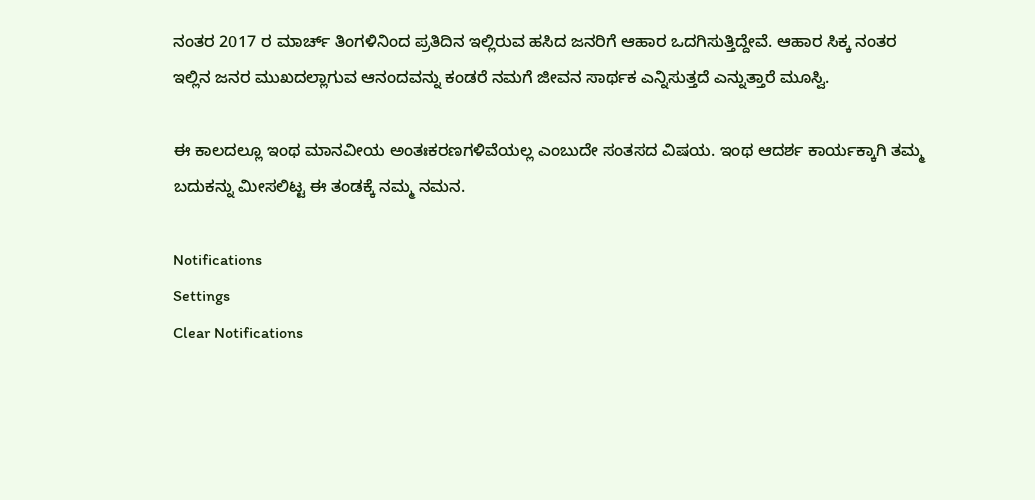ನಂತರ 2017 ರ ಮಾರ್ಚ್ ತಿಂಗಳಿನಿಂದ ಪ್ರತಿದಿನ ಇಲ್ಲಿರುವ ಹಸಿದ ಜನರಿಗೆ ಆಹಾರ ಒದಗಿಸುತ್ತಿದ್ದೇವೆ. ಆಹಾರ ಸಿಕ್ಕ ನಂತರ ಇಲ್ಲಿನ ಜನರ ಮುಖದಲ್ಲಾಗುವ ಆನಂದವನ್ನು ಕಂಡರೆ ನಮಗೆ ಜೀವನ ಸಾರ್ಥಕ ಎನ್ನಿಸುತ್ತದೆ ಎನ್ನುತ್ತಾರೆ ಮೂಸ್ವಿ.

ಈ ಕಾಲದಲ್ಲೂ ಇಂಥ ಮಾನವೀಯ ಅಂತಃಕರಣಗಳಿವೆಯಲ್ಲ ಎಂಬುದೇ ಸಂತಸದ ವಿಷಯ. ಇಂಥ ಆದರ್ಶ ಕಾರ್ಯಕ್ಕಾಗಿ ತಮ್ಮ ಬದುಕನ್ನು ಮೀಸಲಿಟ್ಟ ಈ ತಂಡಕ್ಕೆ ನಮ್ಮ ನಮನ.

Notifications
Settings
Clear Notifications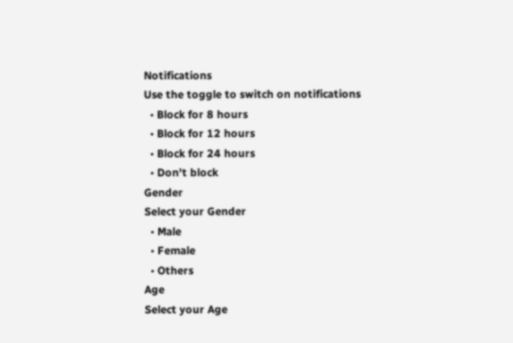Notifications
Use the toggle to switch on notifications
  • Block for 8 hours
  • Block for 12 hours
  • Block for 24 hours
  • Don't block
Gender
Select your Gender
  • Male
  • Female
  • Others
Age
Select your Age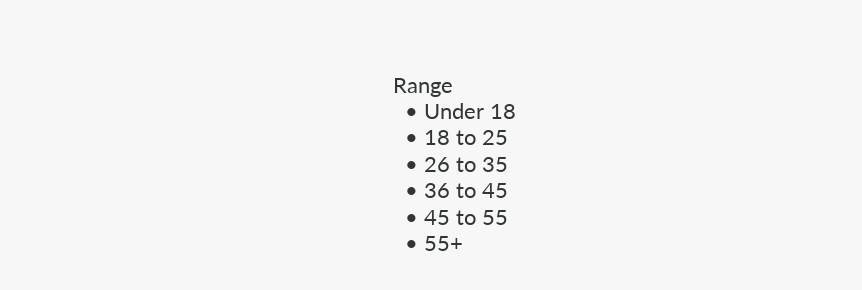Range
  • Under 18
  • 18 to 25
  • 26 to 35
  • 36 to 45
  • 45 to 55
  • 55+